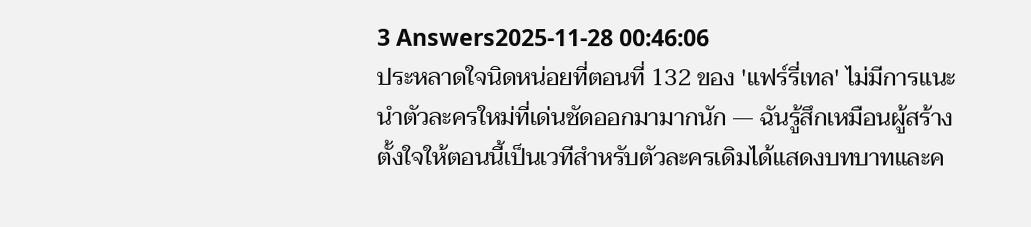3 Answers2025-11-28 00:46:06
ประหลาดใจนิดหน่อยที่ตอนที่ 132 ของ 'แฟร์รี่เทล' ไม่มีการแนะนำตัวละครใหม่ที่เด่นชัดออกมามากนัก — ฉันรู้สึกเหมือนผู้สร้างตั้งใจให้ตอนนี้เป็นเวทีสำหรับตัวละครเดิมได้แสดงบทบาทและค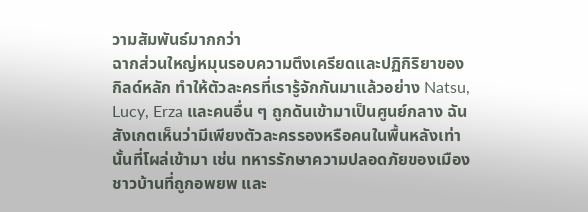วามสัมพันธ์มากกว่า
ฉากส่วนใหญ่หมุนรอบความตึงเครียดและปฏิกิริยาของกิลด์หลัก ทำให้ตัวละครที่เรารู้จักกันมาแล้วอย่าง Natsu, Lucy, Erza และคนอื่น ๆ ถูกดันเข้ามาเป็นศูนย์กลาง ฉันสังเกตเห็นว่ามีเพียงตัวละครรองหรือคนในพื้นหลังเท่านั้นที่โผล่เข้ามา เช่น ทหารรักษาความปลอดภัยของเมือง ชาวบ้านที่ถูกอพยพ และ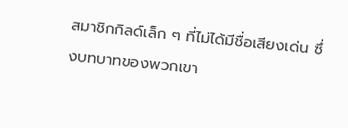สมาชิกกิลด์เล็ก ๆ ที่ไม่ได้มีชื่อเสียงเด่น ซึ่งบทบาทของพวกเขา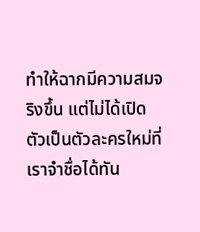ทำให้ฉากมีความสมจริงขึ้น แต่ไม่ได้เปิดตัวเป็นตัวละครใหม่ที่เราจำชื่อได้ทัน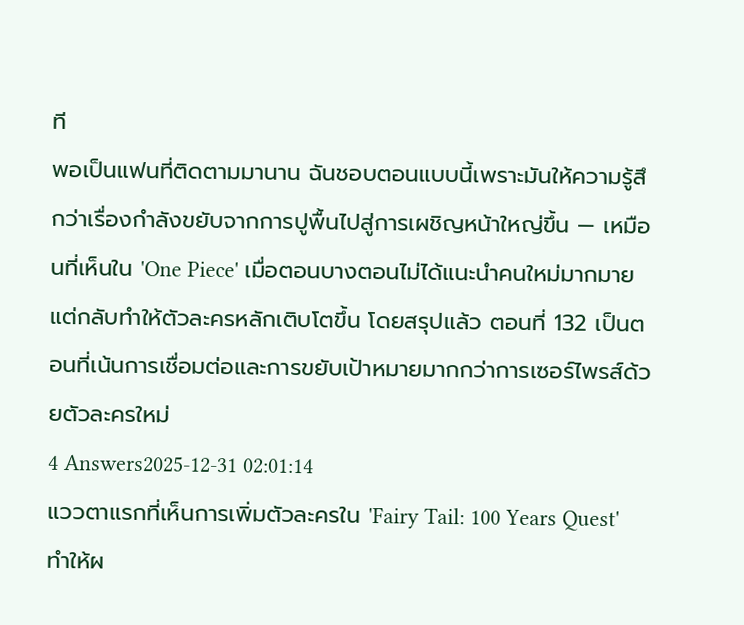ที
พอเป็นแฟนที่ติดตามมานาน ฉันชอบตอนแบบนี้เพราะมันให้ความรู้สึกว่าเรื่องกำลังขยับจากการปูพื้นไปสู่การเผชิญหน้าใหญ่ขึ้น — เหมือนที่เห็นใน 'One Piece' เมื่อตอนบางตอนไม่ได้แนะนำคนใหม่มากมาย แต่กลับทำให้ตัวละครหลักเติบโตขึ้น โดยสรุปแล้ว ตอนที่ 132 เป็นตอนที่เน้นการเชื่อมต่อและการขยับเป้าหมายมากกว่าการเซอร์ไพรส์ด้วยตัวละครใหม่
4 Answers2025-12-31 02:01:14
แววตาแรกที่เห็นการเพิ่มตัวละครใน 'Fairy Tail: 100 Years Quest' ทำให้ผ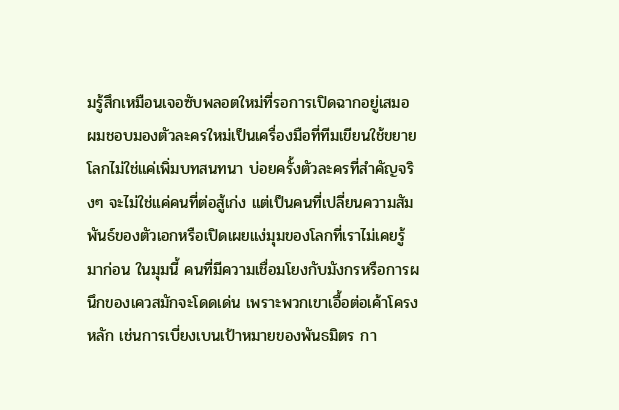มรู้สึกเหมือนเจอซับพลอตใหม่ที่รอการเปิดฉากอยู่เสมอ
ผมชอบมองตัวละครใหม่เป็นเครื่องมือที่ทีมเขียนใช้ขยายโลกไม่ใช่แค่เพิ่มบทสนทนา บ่อยครั้งตัวละครที่สำคัญจริงๆ จะไม่ใช่แค่คนที่ต่อสู้เก่ง แต่เป็นคนที่เปลี่ยนความสัมพันธ์ของตัวเอกหรือเปิดเผยแง่มุมของโลกที่เราไม่เคยรู้มาก่อน ในมุมนี้ คนที่มีความเชื่อมโยงกับมังกรหรือการผนึกของเควสมักจะโดดเด่น เพราะพวกเขาเอื้อต่อเค้าโครงหลัก เช่นการเบี่ยงเบนเป้าหมายของพันธมิตร กา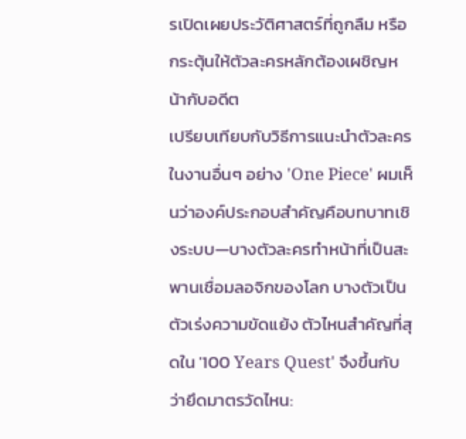รเปิดเผยประวัติศาสตร์ที่ถูกลืม หรือกระตุ้นให้ตัวละครหลักต้องเผชิญหน้ากับอดีต
เปรียบเทียบกับวิธีการแนะนำตัวละครในงานอื่นๆ อย่าง 'One Piece' ผมเห็นว่าองค์ประกอบสำคัญคือบทบาทเชิงระบบ—บางตัวละครทำหน้าที่เป็นสะพานเชื่อมลอจิกของโลก บางตัวเป็นตัวเร่งความขัดแย้ง ตัวไหนสำคัญที่สุดใน '100 Years Quest' จึงขึ้นกับว่ายึดมาตรวัดไหน: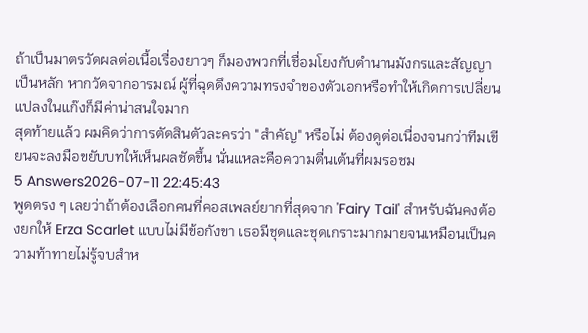ถ้าเป็นมาตรวัดผลต่อเนื้อเรื่องยาวๆ ก็มองพวกที่เชื่อมโยงกับตำนานมังกรและสัญญาเป็นหลัก หากวัดจากอารมณ์ ผู้ที่ฉุดดึงความทรงจำของตัวเอกหรือทำให้เกิดการเปลี่ยนแปลงในแก๊งก็มีค่าน่าสนใจมาก
สุดท้ายแล้ว ผมคิดว่าการตัดสินตัวละครว่า "สำคัญ" หรือไม่ ต้องดูต่อเนื่องจนกว่าทีมเขียนจะลงมือขยับบทให้เห็นผลชัดขึ้น นั่นแหละคือความตื่นเต้นที่ผมรอชม
5 Answers2026-07-11 22:45:43
พูดตรง ๆ เลยว่าถ้าต้องเลือกคนที่คอสเพลย์ยากที่สุดจาก 'Fairy Tail' สำหรับฉันคงต้องยกให้ Erza Scarlet แบบไม่มีข้อกังขา เธอมีชุดและชุดเกราะมากมายจนเหมือนเป็นความท้าทายไม่รู้จบสำห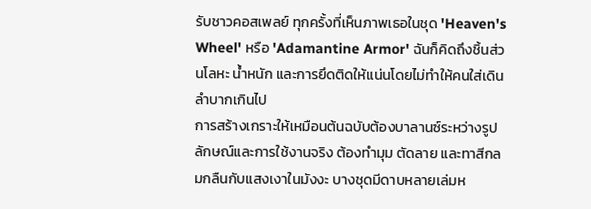รับชาวคอสเพลย์ ทุกครั้งที่เห็นภาพเธอในชุด 'Heaven's Wheel' หรือ 'Adamantine Armor' ฉันก็คิดถึงชิ้นส่วนโลหะ น้ำหนัก และการยึดติดให้แน่นโดยไม่ทำให้คนใส่เดินลำบากเกินไป
การสร้างเกราะให้เหมือนต้นฉบับต้องบาลานซ์ระหว่างรูปลักษณ์และการใช้งานจริง ต้องทำมุม ตัดลาย และทาสีกลมกลืนกับแสงเงาในมังงะ บางชุดมีดาบหลายเล่มห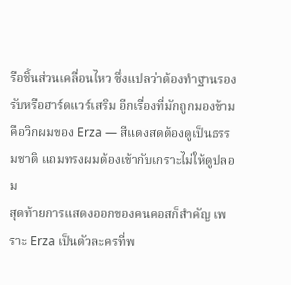รือชิ้นส่วนเคลื่อนไหว ซึ่งแปลว่าต้องทำฐานรองรับหรือฮาร์ดแวร์เสริม อีกเรื่องที่มักถูกมองข้ามคือวิกผมของ Erza — สีแดงสดต้องดูเป็นธรรมชาติ แถมทรงผมต้องเข้ากับเกราะไม่ให้ดูปลอม
สุดท้ายการแสดงออกของคนคอสก็สำคัญ เพราะ Erza เป็นตัวละครที่พ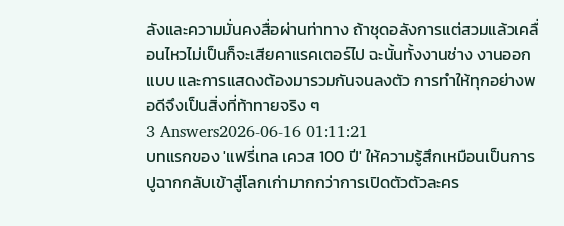ลังและความมั่นคงสื่อผ่านท่าทาง ถ้าชุดอลังการแต่สวมแล้วเคลื่อนไหวไม่เป็นก็จะเสียคาแรคเตอร์ไป ฉะนั้นทั้งงานช่าง งานออกแบบ และการแสดงต้องมารวมกันจนลงตัว การทำให้ทุกอย่างพอดีจึงเป็นสิ่งที่ท้าทายจริง ๆ
3 Answers2026-06-16 01:11:21
บทแรกของ 'แฟรี่เทล เควส 100 ปี' ให้ความรู้สึกเหมือนเป็นการปูฉากกลับเข้าสู่โลกเก่ามากกว่าการเปิดตัวตัวละคร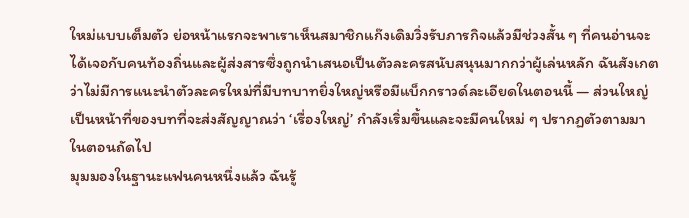ใหม่แบบเต็มตัว ย่อหน้าแรกจะพาเราเห็นสมาชิกแก๊งเดิมวิ่งรับภารกิจแล้วมีช่วงสั้น ๆ ที่คนอ่านจะได้เจอกับคนท้องถิ่นและผู้ส่งสารซึ่งถูกนำเสนอเป็นตัวละครสนับสนุนมากกว่าผู้เล่นหลัก ฉันสังเกตว่าไม่มีการแนะนำตัวละครใหม่ที่มีบทบาทยิ่งใหญ่หรือมีแบ็กกราวด์ละเอียดในตอนนี้ — ส่วนใหญ่เป็นหน้าที่ของบทที่จะส่งสัญญาณว่า ‘เรื่องใหญ่’ กำลังเริ่มขึ้นและจะมีคนใหม่ ๆ ปรากฏตัวตามมาในตอนถัดไป
มุมมองในฐานะแฟนคนหนึ่งแล้ว ฉันรู้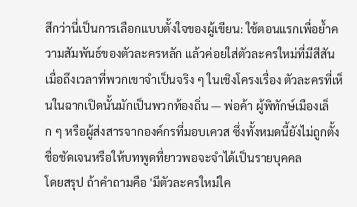สึกว่านี่เป็นการเลือกแบบตั้งใจของผู้เขียน: ใช้ตอนแรกเพื่อย้ำความสัมพันธ์ของตัวละครหลัก แล้วค่อยใส่ตัวละครใหม่ที่มีสีสันเมื่อถึงเวลาที่พวกเขาจำเป็นจริง ๆ ในเชิงโครงเรื่อง ตัวละครที่เห็นในฉากเปิดนั้นมักเป็นพวกท้องถิ่น — พ่อค้า ผู้พิทักษ์เมืองเล็ก ๆ หรือผู้ส่งสารจากองค์กรที่มอบเควส ซึ่งทั้งหมดนี้ยังไม่ถูกตั้งชื่อชัดเจนหรือให้บทพูดที่ยาวพอจะจำได้เป็นรายบุคคล
โดยสรุป ถ้าคำถามคือ 'มีตัวละครใหม่ใค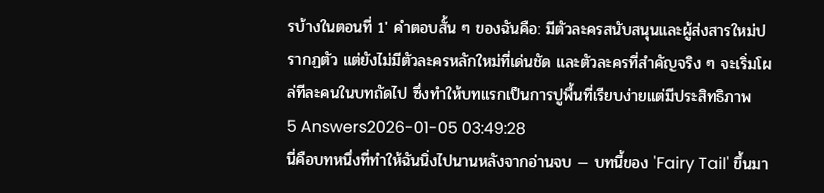รบ้างในตอนที่ 1' คำตอบสั้น ๆ ของฉันคือ: มีตัวละครสนับสนุนและผู้ส่งสารใหม่ปรากฏตัว แต่ยังไม่มีตัวละครหลักใหม่ที่เด่นชัด และตัวละครที่สำคัญจริง ๆ จะเริ่มโผล่ทีละคนในบทถัดไป ซึ่งทำให้บทแรกเป็นการปูพื้นที่เรียบง่ายแต่มีประสิทธิภาพ
5 Answers2026-01-05 03:49:28
นี่คือบทหนึ่งที่ทำให้ฉันนิ่งไปนานหลังจากอ่านจบ — บทนี้ของ 'Fairy Tail' ขึ้นมา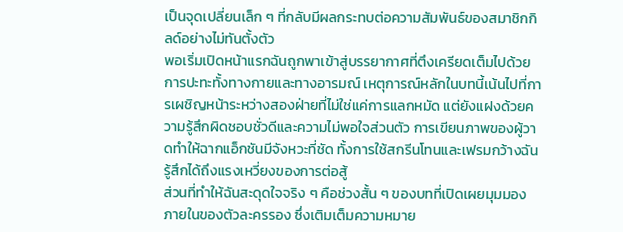เป็นจุดเปลี่ยนเล็ก ๆ ที่กลับมีผลกระทบต่อความสัมพันธ์ของสมาชิกกิลด์อย่างไม่ทันตั้งตัว
พอเริ่มเปิดหน้าแรกฉันถูกพาเข้าสู่บรรยากาศที่ตึงเครียดเต็มไปด้วยการปะทะทั้งทางกายและทางอารมณ์ เหตุการณ์หลักในบทนี้เน้นไปที่การเผชิญหน้าระหว่างสองฝ่ายที่ไม่ใช่แค่การแลกหมัด แต่ยังแฝงด้วยความรู้สึกผิดชอบชั่วดีและความไม่พอใจส่วนตัว การเขียนภาพของผู้วาดทำให้ฉากแอ็กชันมีจังหวะที่ชัด ทั้งการใช้สกรีนโทนและเฟรมกว้างฉันรู้สึกได้ถึงแรงเหวี่ยงของการต่อสู้
ส่วนที่ทำให้ฉันสะดุดใจจริง ๆ คือช่วงสั้น ๆ ของบทที่เปิดเผยมุมมองภายในของตัวละครรอง ซึ่งเติมเต็มความหมาย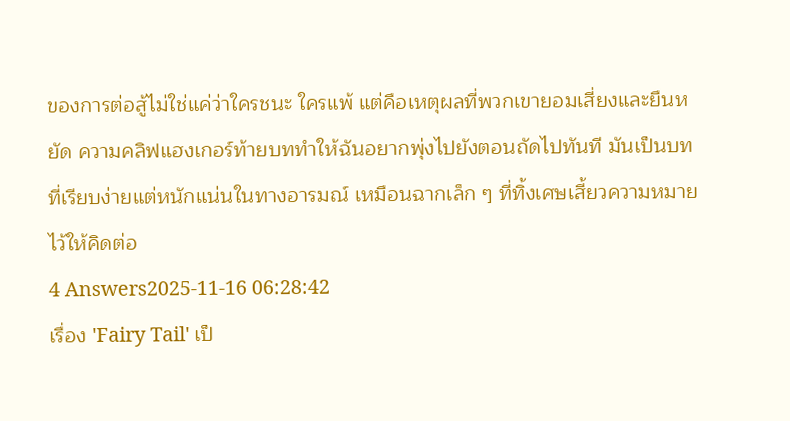ของการต่อสู้ไม่ใช่แค่ว่าใครชนะ ใครแพ้ แต่คือเหตุผลที่พวกเขายอมเสี่ยงและยืนหยัด ความคลิฟแฮงเกอร์ท้ายบททำให้ฉันอยากพุ่งไปยังตอนถัดไปทันที มันเป็นบทที่เรียบง่ายแต่หนักแน่นในทางอารมณ์ เหมือนฉากเล็ก ๆ ที่ทิ้งเศษเสี้ยวความหมายไว้ให้คิดต่อ
4 Answers2025-11-16 06:28:42
เรื่อง 'Fairy Tail' เป็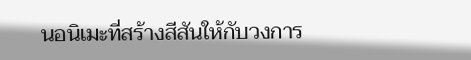นอนิเมะที่สร้างสีสันให้กับวงการ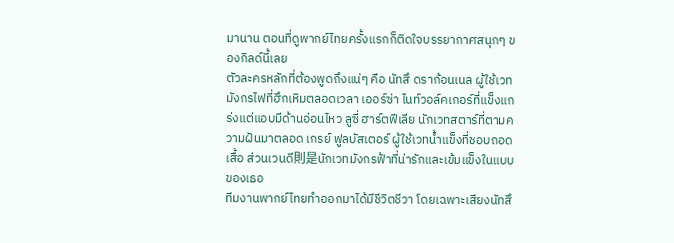มานาน ตอนที่ดูพากย์ไทยครั้งแรกก็ติดใจบรรยากาศสนุกๆ ของกิลด์นี้เลย
ตัวละครหลักที่ต้องพูดถึงแน่ๆ คือ นัทสึ ดราก้อนเนล ผู้ใช้เวทมังกรไฟที่ฮึกเหิมตลอดเวลา เออร์ซ่า ไนท์วอล์คเกอร์ที่แข็งแกร่งแต่แอบมีด้านอ่อนไหว ลูซี่ ฮาร์ตฟีเลีย นักเวทสตาร์ที่ตามความฝันมาตลอด เกรย์ ฟูลบัสเตอร์ ผู้ใช้เวทน้ำแข็งที่ชอบถอดเสื้อ ส่วนเวนดี則是นักเวทมังกรฟ้าที่น่ารักและเข้มแข็งในแบบของเธอ
ทีมงานพากย์ไทยทำออกมาได้มีชีวิตชีวา โดยเฉพาะเสียงนัทสึ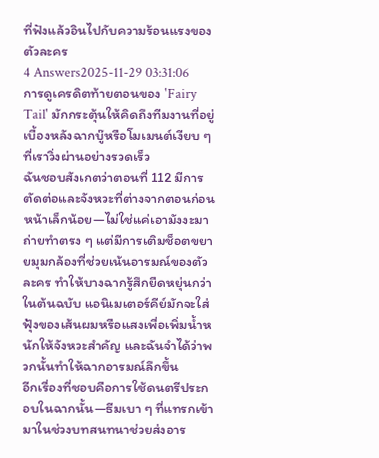ที่ฟังแล้วอินไปกับความร้อนแรงของตัวละคร
4 Answers2025-11-29 03:31:06
การดูเครดิตท้ายตอนของ 'Fairy Tail' มักกระตุ้นให้คิดถึงทีมงานที่อยู่เบื้องหลังฉากบู๊หรือโมเมนต์เงียบ ๆ ที่เราวิ่งผ่านอย่างรวดเร็ว
ฉันชอบสังเกตว่าตอนที่ 112 มีการตัดต่อและจังหวะที่ต่างจากตอนก่อนหน้าเล็กน้อย—ไม่ใช่แค่เอามังงะมาถ่ายทำตรง ๆ แต่มีการเติมช็อตขยายมุมกล้องที่ช่วยเน้นอารมณ์ของตัวละคร ทำให้บางฉากรู้สึกยืดหยุ่นกว่าในต้นฉบับ แอนิเมเตอร์คีย์มักจะใส่ฟุ้งของเส้นผมหรือแสงเพื่อเพิ่มน้ำหนักให้จังหวะสำคัญ และฉันจำได้ว่าพวกนั้นทำให้ฉากอารมณ์ลึกขึ้น
อีกเรื่องที่ชอบคือการใช้ดนตรีประกอบในฉากนั้น—ธีมเบา ๆ ที่แทรกเข้ามาในช่วงบทสนทนาช่วยส่งอาร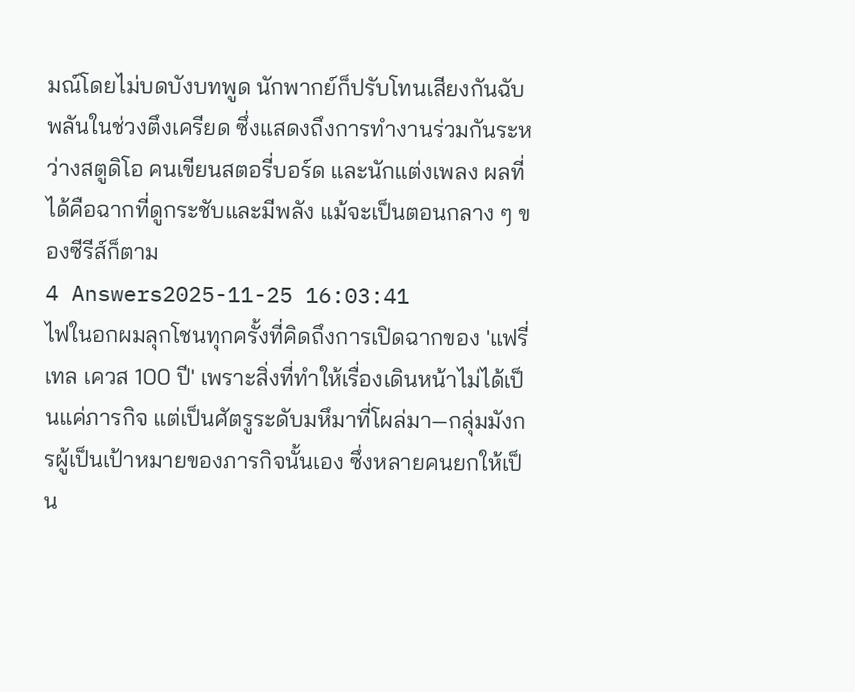มณ์โดยไม่บดบังบทพูด นักพากย์ก็ปรับโทนเสียงกันฉับพลันในช่วงตึงเครียด ซึ่งแสดงถึงการทำงานร่วมกันระหว่างสตูดิโอ คนเขียนสตอรี่บอร์ด และนักแต่งเพลง ผลที่ได้คือฉากที่ดูกระชับและมีพลัง แม้จะเป็นตอนกลาง ๆ ของซีรีส์ก็ตาม
4 Answers2025-11-25 16:03:41
ไฟในอกผมลุกโชนทุกครั้งที่คิดถึงการเปิดฉากของ 'แฟรี่เทล เควส 100 ปี' เพราะสิ่งที่ทำให้เรื่องเดินหน้าไม่ได้เป็นแค่ภารกิจ แต่เป็นศัตรูระดับมหึมาที่โผล่มา—กลุ่มมังกรผู้เป็นเป้าหมายของภารกิจนั้นเอง ซึ่งหลายคนยกให้เป็น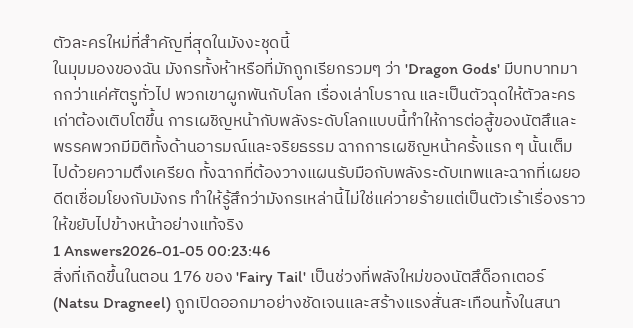ตัวละครใหม่ที่สำคัญที่สุดในมังงะชุดนี้
ในมุมมองของฉัน มังกรทั้งห้าหรือที่มักถูกเรียกรวมๆ ว่า 'Dragon Gods' มีบทบาทมากกว่าแค่ศัตรูทั่วไป พวกเขาผูกพันกับโลก เรื่องเล่าโบราณ และเป็นตัวฉุดให้ตัวละครเก่าต้องเติบโตขึ้น การเผชิญหน้ากับพลังระดับโลกแบบนี้ทำให้การต่อสู้ของนัตสึและพรรคพวกมีมิติทั้งด้านอารมณ์และจริยธรรม ฉากการเผชิญหน้าครั้งแรก ๆ นั้นเต็มไปด้วยความตึงเครียด ทั้งฉากที่ต้องวางแผนรับมือกับพลังระดับเทพและฉากที่เผยอดีตเชื่อมโยงกับมังกร ทำให้รู้สึกว่ามังกรเหล่านี้ไม่ใช่แค่วายร้ายแต่เป็นตัวเร้าเรื่องราวให้ขยับไปข้างหน้าอย่างแท้จริง
1 Answers2026-01-05 00:23:46
สิ่งที่เกิดขึ้นในตอน 176 ของ 'Fairy Tail' เป็นช่วงที่พลังใหม่ของนัตสึด็อกเตอร์ (Natsu Dragneel) ถูกเปิดออกมาอย่างชัดเจนและสร้างแรงสั่นสะเทือนทั้งในสนา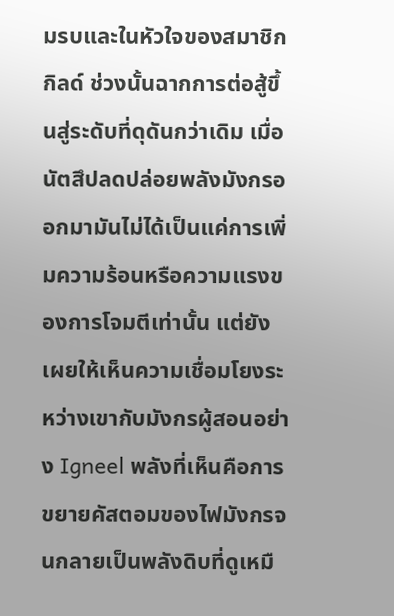มรบและในหัวใจของสมาชิกกิลด์ ช่วงนั้นฉากการต่อสู้ขึ้นสู่ระดับที่ดุดันกว่าเดิม เมื่อนัตสึปลดปล่อยพลังมังกรออกมามันไม่ได้เป็นแค่การเพิ่มความร้อนหรือความแรงของการโจมตีเท่านั้น แต่ยังเผยให้เห็นความเชื่อมโยงระหว่างเขากับมังกรผู้สอนอย่าง Igneel พลังที่เห็นคือการขยายคัสตอมของไฟมังกรจนกลายเป็นพลังดิบที่ดูเหมื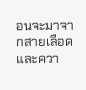อนจะมาจากสายเลือดและควา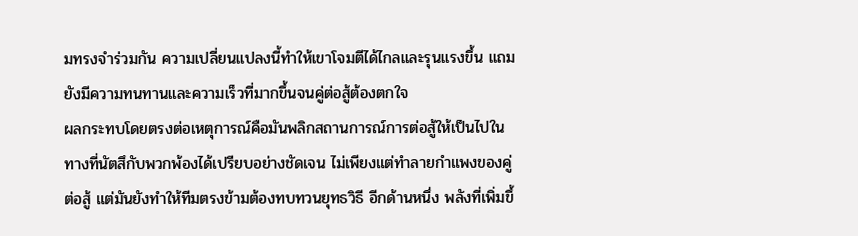มทรงจำร่วมกัน ความเปลี่ยนแปลงนี้ทำให้เขาโจมตีได้ไกลและรุนแรงขึ้น แถมยังมีความทนทานและความเร็วที่มากขึ้นจนคู่ต่อสู้ต้องตกใจ
ผลกระทบโดยตรงต่อเหตุการณ์คือมันพลิกสถานการณ์การต่อสู้ให้เป็นไปในทางที่นัตสึกับพวกพ้องได้เปรียบอย่างชัดเจน ไม่เพียงแต่ทำลายกำแพงของคู่ต่อสู้ แต่มันยังทำให้ทีมตรงข้ามต้องทบทวนยุทธวิธี อีกด้านหนึ่ง พลังที่เพิ่มขึ้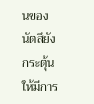นของนัตสึยังกระตุ้นให้มีการ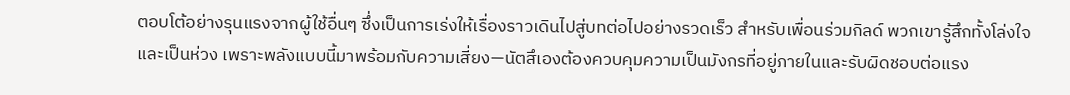ตอบโต้อย่างรุนแรงจากผู้ใช้อื่นๆ ซึ่งเป็นการเร่งให้เรื่องราวเดินไปสู่บทต่อไปอย่างรวดเร็ว สำหรับเพื่อนร่วมกิลด์ พวกเขารู้สึกทั้งโล่งใจและเป็นห่วง เพราะพลังแบบนี้มาพร้อมกับความเสี่ยง—นัตสึเองต้องควบคุมความเป็นมังกรที่อยู่ภายในและรับผิดชอบต่อแรง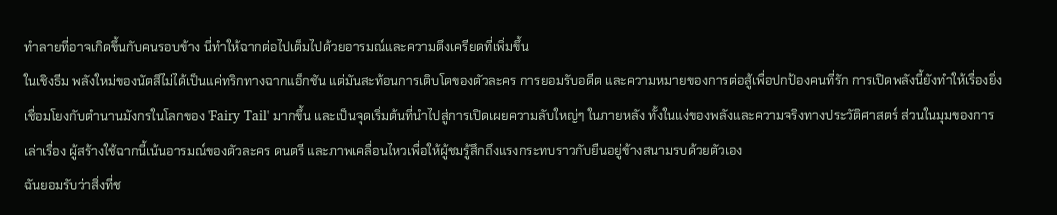ทำลายที่อาจเกิดขึ้นกับคนรอบข้าง นี่ทำให้ฉากต่อไปเต็มไปด้วยอารมณ์และความตึงเครียดที่เพิ่มขึ้น
ในเชิงธีม พลังใหม่ของนัตสึไม่ได้เป็นแค่ทริกทางฉากแอ็กชัน แต่มันสะท้อนการเติบโตของตัวละคร การยอมรับอดีต และความหมายของการต่อสู้เพื่อปกป้องคนที่รัก การเปิดพลังนี้ยังทำให้เรื่องยิ่งเชื่อมโยงกับตำนานมังกรในโลกของ 'Fairy Tail' มากขึ้น และเป็นจุดเริ่มต้นที่นำไปสู่การเปิดเผยความลับใหญ่ๆ ในภายหลัง ทั้งในแง่ของพลังและความจริงทางประวัติศาสตร์ ส่วนในมุมของการเล่าเรื่อง ผู้สร้างใช้ฉากนี้เน้นอารมณ์ของตัวละคร ดนตรี และภาพเคลื่อนไหวเพื่อให้ผู้ชมรู้สึกถึงแรงกระทบราวกับยืนอยู่ข้างสนามรบด้วยตัวเอง
ฉันยอมรับว่าสิ่งที่ช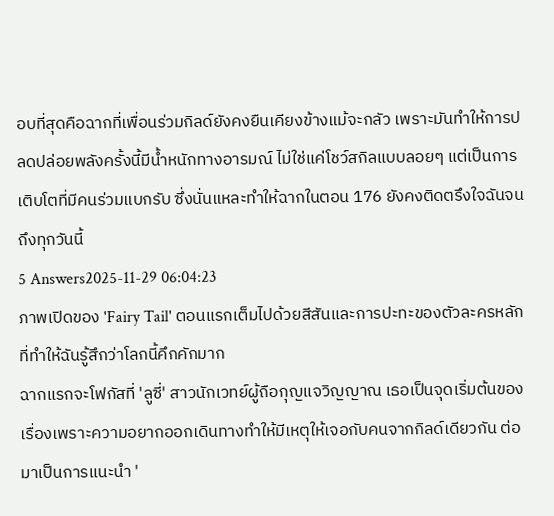อบที่สุดคือฉากที่เพื่อนร่วมกิลด์ยังคงยืนเคียงข้างแม้จะกลัว เพราะมันทำให้การปลดปล่อยพลังครั้งนี้มีน้ำหนักทางอารมณ์ ไม่ใช่แค่โชว์สกิลแบบลอยๆ แต่เป็นการเติบโตที่มีคนร่วมแบกรับ ซึ่งนั่นแหละทำให้ฉากในตอน 176 ยังคงติดตรึงใจฉันจนถึงทุกวันนี้
5 Answers2025-11-29 06:04:23
ภาพเปิดของ 'Fairy Tail' ตอนแรกเต็มไปด้วยสีสันและการปะทะของตัวละครหลักที่ทำให้ฉันรู้สึกว่าโลกนี้คึกคักมาก
ฉากแรกจะโฟกัสที่ 'ลูซี่' สาวนักเวทย์ผู้ถือกุญแจวิญญาณ เธอเป็นจุดเริ่มต้นของเรื่องเพราะความอยากออกเดินทางทำให้มีเหตุให้เจอกับคนจากกิลด์เดียวกัน ต่อมาเป็นการแนะนำ '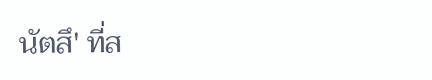นัตสึ' ที่ส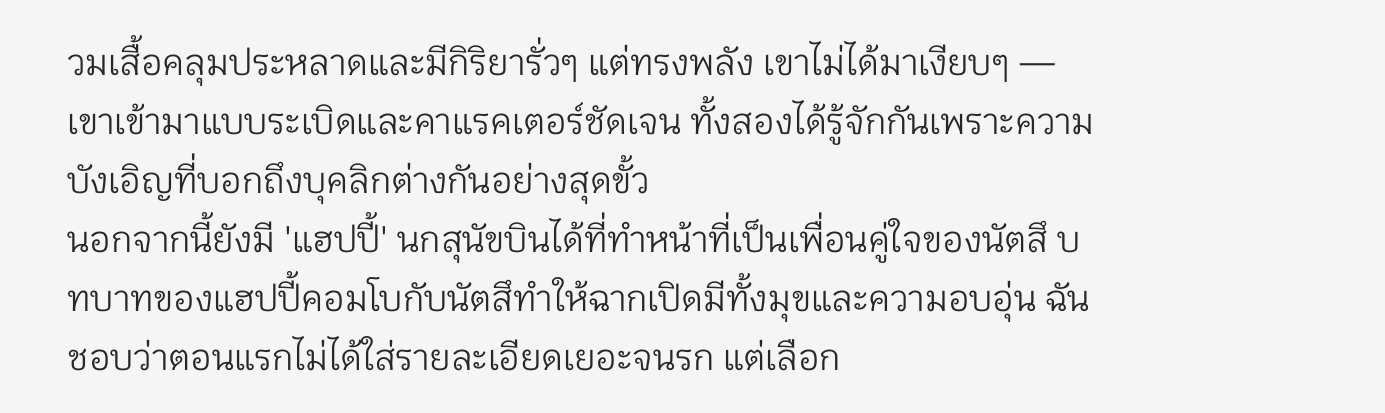วมเสื้อคลุมประหลาดและมีกิริยารั่วๆ แต่ทรงพลัง เขาไม่ได้มาเงียบๆ — เขาเข้ามาแบบระเบิดและคาแรคเตอร์ชัดเจน ทั้งสองได้รู้จักกันเพราะความบังเอิญที่บอกถึงบุคลิกต่างกันอย่างสุดขั้ว
นอกจากนี้ยังมี 'แฮปปี้' นกสุนัขบินได้ที่ทำหน้าที่เป็นเพื่อนคู่ใจของนัตสึ บทบาทของแฮปปี้คอมโบกับนัตสึทำให้ฉากเปิดมีทั้งมุขและความอบอุ่น ฉันชอบว่าตอนแรกไม่ได้ใส่รายละเอียดเยอะจนรก แต่เลือก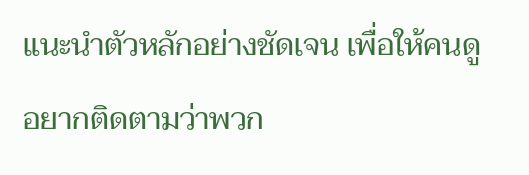แนะนำตัวหลักอย่างชัดเจน เพื่อให้คนดูอยากติดตามว่าพวก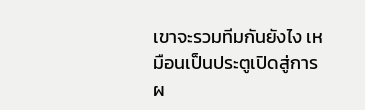เขาจะรวมทีมกันยังไง เหมือนเป็นประตูเปิดสู่การผ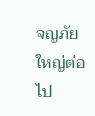จญภัยใหญ่ต่อไป